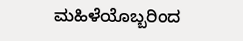ಮಹಿಳೆಯೊಬ್ಬರಿಂದ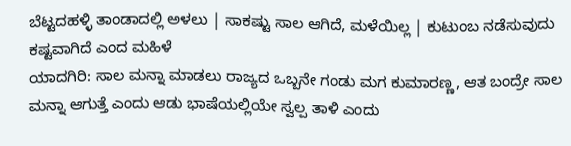ಬೆಟ್ಟದಹಳ್ಳಿ ತಾಂಡಾದಲ್ಲಿ ಅಳಲು | ಸಾಕಷ್ಟು ಸಾಲ ಆಗಿದೆ, ಮಳೆಯಿಲ್ಲ | ಕುಟುಂಬ ನಡೆಸುವುದು ಕಷ್ಟವಾಗಿದೆ ಎಂದ ಮಹಿಳೆ
ಯಾದಗಿರಿ: ಸಾಲ ಮನ್ನಾ ಮಾಡಲು ರಾಜ್ಯದ ಒಬ್ಬನೇ ಗಂಡು ಮಗ ಕುಮಾರಣ್ಣ, ಆತ ಬಂದ್ರೇ ಸಾಲ ಮನ್ನಾ ಆಗುತ್ತೆ ಎಂದು ಆಡು ಭಾಷೆಯಲ್ಲಿಯೇ ಸ್ವಲ್ಪ ತಾಳಿ ಎಂದು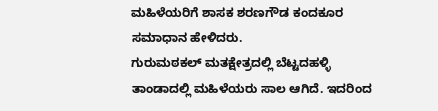ಮಹಿಳೆಯರಿಗೆ ಶಾಸಕ ಶರಣಗೌಡ ಕಂದಕೂರ ಸಮಾಧಾನ ಹೇಳಿದರು.
ಗುರುಮಠಕಲ್ ಮತಕ್ಷೇತ್ರದಲ್ಲಿ ಬೆಟ್ಟದಹಳ್ಳಿ ತಾಂಡಾದಲ್ಲಿ ಮಹಿಳೆಯರು ಸಾಲ ಆಗಿದೆ. ಇದರಿಂದ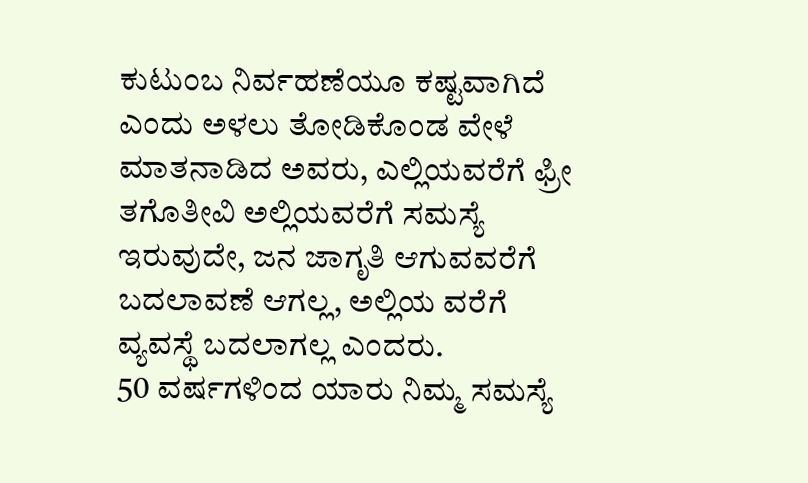ಕುಟುಂಬ ನಿರ್ವಹಣೆಯೂ ಕಷ್ಟವಾಗಿದೆ ಎಂದು ಅಳಲು ತೋಡಿಕೊಂಡ ವೇಳೆ ಮಾತನಾಡಿದ ಅವರು, ಎಲ್ಲಿಯವರೆಗೆ ಫ್ರೀ ತಗೊತೀವಿ ಅಲ್ಲಿಯವರೆಗೆ ಸಮಸ್ಯೆ ಇರುವುದೇ, ಜನ ಜಾಗೃತಿ ಆಗುವವರೆಗೆ ಬದಲಾವಣೆ ಆಗಲ್ಲ, ಅಲ್ಲಿಯ ವರೆಗೆ ವ್ಯವಸ್ಥೆ ಬದಲಾಗಲ್ಲ ಎಂದರು.
50 ವರ್ಷಗಳಿಂದ ಯಾರು ನಿಮ್ಮ ಸಮಸ್ಯೆ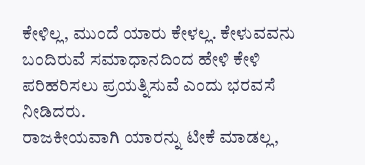ಕೇಳಿಲ್ಲ, ಮುಂದೆ ಯಾರು ಕೇಳಲ್ಲ. ಕೇಳುವವನು ಬಂದಿರುವೆ ಸಮಾಧಾನದಿಂದ ಹೇಳಿ ಕೇಳಿ ಪರಿಹರಿಸಲು ಪ್ರಯತ್ನಿಸುವೆ ಎಂದು ಭರವಸೆ ನೀಡಿದರು.
ರಾಜಕೀಯವಾಗಿ ಯಾರನ್ನು ಟೀಕೆ ಮಾಡಲ್ಲ,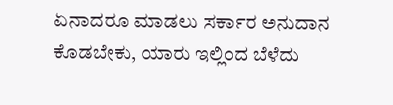ಏನಾದರೂ ಮಾಡಲು ಸರ್ಕಾರ ಅನುದಾನ ಕೊಡಬೇಕು, ಯಾರು ಇಲ್ಲಿಂದ ಬೆಳೆದು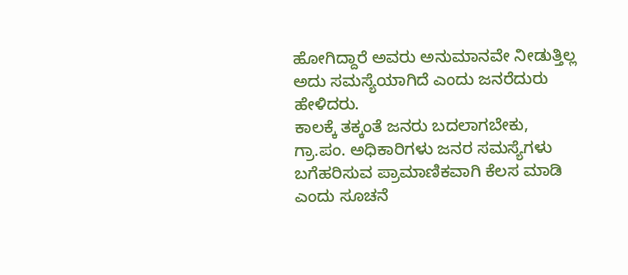ಹೋಗಿದ್ದಾರೆ ಅವರು ಅನುಮಾನವೇ ನೀಡುತ್ತಿಲ್ಲ ಅದು ಸಮಸ್ಯೆಯಾಗಿದೆ ಎಂದು ಜನರೆದುರು ಹೇಳಿದರು.
ಕಾಲಕ್ಕೆ ತಕ್ಕಂತೆ ಜನರು ಬದಲಾಗಬೇಕು, ಗ್ರಾ.ಪಂ. ಅಧಿಕಾರಿಗಳು ಜನರ ಸಮಸ್ಯೆಗಳು ಬಗೆಹರಿಸುವ ಪ್ರಾಮಾಣಿಕವಾಗಿ ಕೆಲಸ ಮಾಡಿ ಎಂದು ಸೂಚನೆ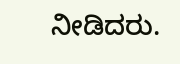ನೀಡಿದರು.